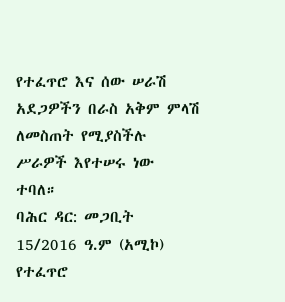የተፈጥሮ እና ሰው ሠራሽ አደጋዎችን በራስ አቅም ምላሽ ለመስጠት የሚያስችሉ ሥራዎች እየተሠሩ ነው ተባለ።
ባሕር ዳር: መጋቢት 15/2016 ዓ.ም (አሚኮ) የተፈጥሮ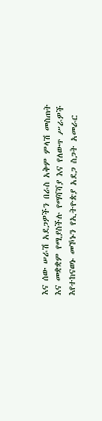እና ሰው ሠራሽ አደጋዎችን በራስ አቅም ምላሽ መስጠት እና መቋቋም የሚያስችሉ የማሻሻያ እና የለውጥ ሥራዎች እየተከናወኑ መኾኑን የኢትዮጵያ አደጋ ስጋት አመራር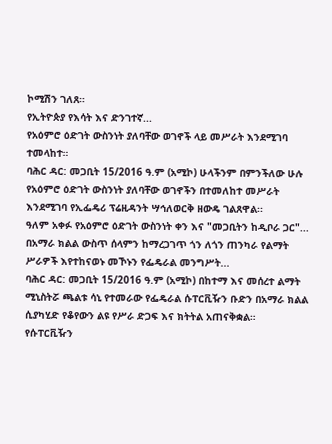ኮሚሽን ገለጸ።
የኢትዮጵያ የእሳት እና ድንገተኛ...
የአዕምሮ ዕድገት ውስንነት ያለባቸው ወገኖች ላይ መሥራት እንደሚገባ ተመላከተ።
ባሕር ዳር: መጋቢት 15/2016 ዓ.ም (አሚኮ) ሁላችንም በምንችለው ሁሉ የአዕምሮ ዕድገት ውስንነት ያለባቸው ወገኖችን በተመለከተ መሥራት እንደሚገባ የኢፌዴሪ ፕሬዚዳንት ሣኅለወርቅ ዘውዴ ገልጸዋል፡፡
ዓለም አቀፉ የአዕምሮ ዕድገት ውስንነት ቀን እና "መጋቢትን ከዲቦራ ጋር"...
በአማራ ክልል ውስጥ ሰላምን ከማረጋገጥ ጎን ለጎን ጠንካራ የልማት ሥራዎች እየተከናወኑ መኾኑን የፌዴራል መንግሥት...
ባሕር ዳር: መጋቢት 15/2016 ዓ.ም (አሚኮ) በከተማ እና መሰረተ ልማት ሚኒስትሯ ጫልቱ ሳኒ የተመራው የፌዴራል ሱፐርቪዥን ቡድን በአማራ ክልል ሲያካሂድ የቆየውን ልዩ የሥራ ድጋፍ እና ክትትል አጠናቅቋል።
የሱፐርቪዥን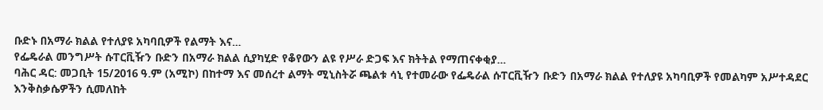ቡድኑ በአማራ ክልል የተለያዩ አካባቢዎች የልማት እና...
የፌዴራል መንግሥት ሱፐርቪዥን ቡድን በአማራ ክልል ሲያካሂድ የቆየውን ልዩ የሥራ ድጋፍ እና ክትትል የማጠናቀቂያ...
ባሕር ዳር: መጋቢት 15/2016 ዓ.ም (አሚኮ) በከተማ እና መሰረተ ልማት ሚኒስትሯ ጫልቱ ሳኒ የተመራው የፌዴራል ሱፐርቪዥን ቡድን በአማራ ክልል የተለያዩ አካባቢዎች የመልካም አሥተዳደር እንቅስቃሴዎችን ሲመለከት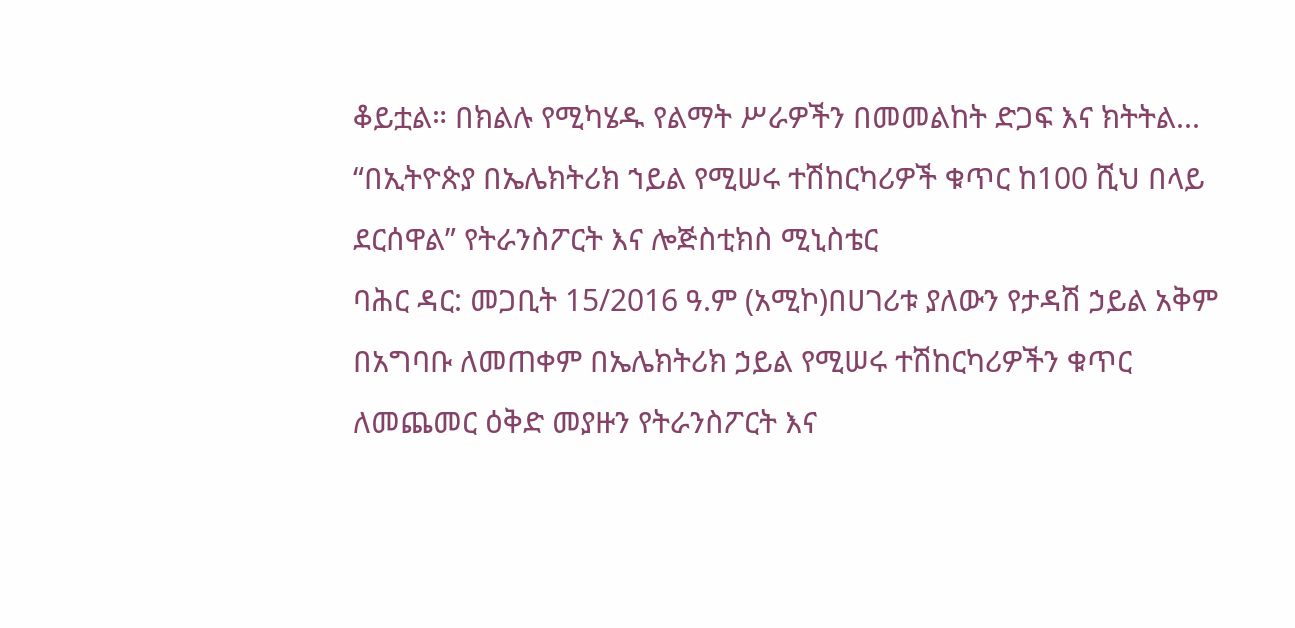ቆይቷል። በክልሉ የሚካሄዱ የልማት ሥራዎችን በመመልከት ድጋፍ እና ክትትል...
“በኢትዮጵያ በኤሌክትሪክ ኀይል የሚሠሩ ተሽከርካሪዎች ቁጥር ከ100 ሺህ በላይ ደርሰዋል” የትራንስፖርት እና ሎጅስቲክስ ሚኒስቴር
ባሕር ዳር: መጋቢት 15/2016 ዓ.ም (አሚኮ)በሀገሪቱ ያለውን የታዳሽ ኃይል አቅም በአግባቡ ለመጠቀም በኤሌክትሪክ ኃይል የሚሠሩ ተሽከርካሪዎችን ቁጥር ለመጨመር ዕቅድ መያዙን የትራንስፖርት እና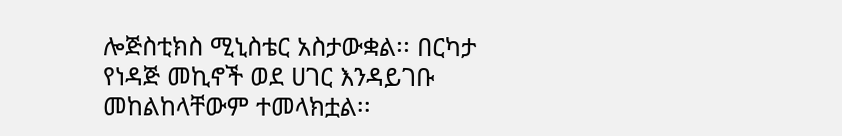ሎጅስቲክስ ሚኒስቴር አስታውቋል፡፡ በርካታ የነዳጅ መኪኖች ወደ ሀገር እንዳይገቡ መከልከላቸውም ተመላክቷል፡፡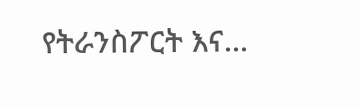የትራንስፖርት እና...